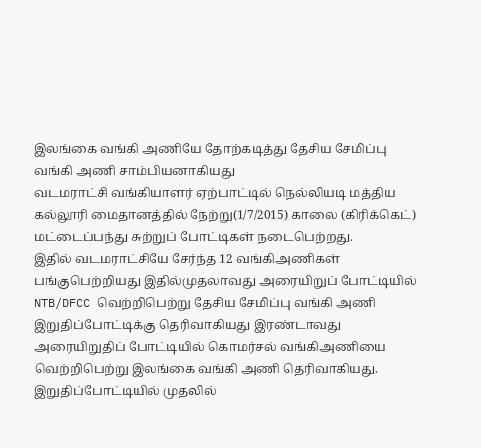இலங்கை வங்கி அணியே தோற்கடித்து தேசிய சேமிப்பு வங்கி அணி சாம்பியனாகியது
வடமராட்சி வங்கியாளர் ஏற்பாட்டில் நெல்லியடி மத்திய கல்லூரி மைதானத்தில் நேற்று(1/7/2015) காலை (கிரிக்கெட்) மட்டைப்பந்து சுற்றுப் போட்டிகள் நடைபெற்றது.
இதில் வடமராட்சியே சேர்ந்த 12 வங்கிஅணிகள் பங்குபெற்றியது இதில்முதலாவது அரையிறுப் போட்டியில் NTB/DFCC வெற்றிபெற்று தேசிய சேமிப்பு வங்கி அணி இறுதிப்போட்டிக்கு தெரிவாகியது இரண்டாவது அரையிறுதிப் போட்டியில் கொமர்சல் வங்கிஅணியை வெற்றிபெற்று இலங்கை வங்கி அணி தெரிவாகியது. இறுதிப்போட்டியில் முதலில்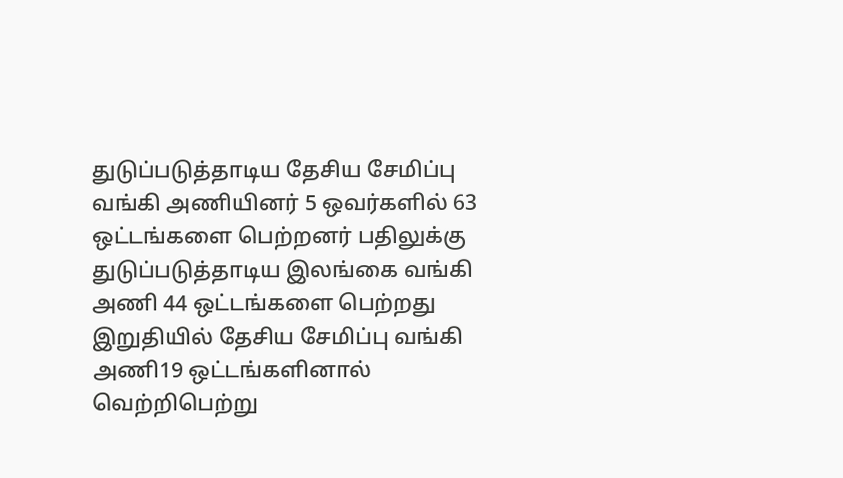துடுப்படுத்தாடிய தேசிய சேமிப்பு வங்கி அணியினர் 5 ஒவர்களில் 63 ஒட்டங்களை பெற்றனர் பதிலுக்கு துடுப்படுத்தாடிய இலங்கை வங்கி அணி 44 ஒட்டங்களை பெற்றது இறுதியில் தேசிய சேமிப்பு வங்கி அணி19 ஒட்டங்களினால் வெற்றிபெற்று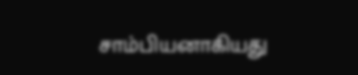சாம்பியனாகியது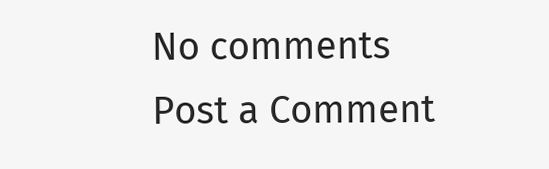No comments
Post a Comment